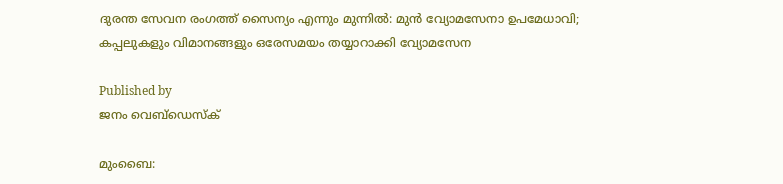ദുരന്ത സേവന രംഗത്ത് സൈന്യം എന്നും മുന്നില്‍: മുന്‍ വ്യോമസേനാ ഉപമേധാവി; കപ്പലുകളും വിമാനങ്ങളും ഒരേസമയം തയ്യാറാക്കി വ്യോമസേന

Published by
ജനം വെബ്‌ഡെസ്ക്

മുംബൈ: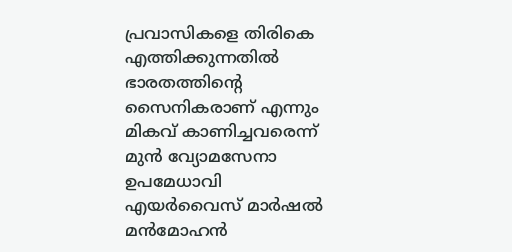പ്രവാസികളെ തിരികെ എത്തിക്കുന്നതില്‍ ഭാരതത്തിന്റെ സൈനികരാണ് എന്നും മികവ് കാണിച്ചവരെന്ന് മുന്‍ വ്യോമസേനാ ഉപമേധാവി എയര്‍വൈസ് മാര്‍ഷല്‍ മന്‍മോഹന്‍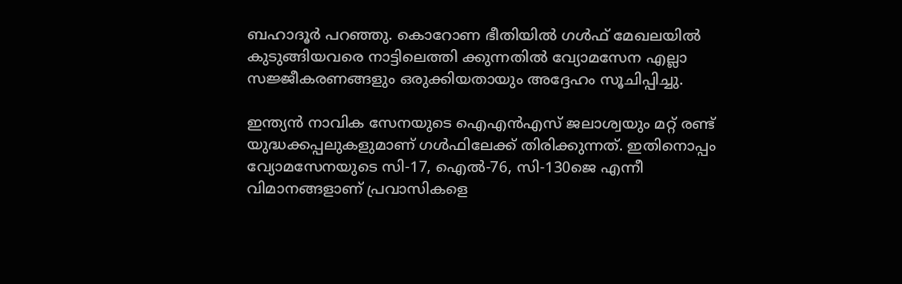ബഹാദൂര്‍ പറഞ്ഞു. കൊറോണ ഭീതിയില്‍ ഗള്‍ഫ് മേഖലയില്‍ കുടുങ്ങിയവരെ നാട്ടിലെത്തി ക്കുന്നതില്‍ വ്യോമസേന എല്ലാ സജ്ജീകരണങ്ങളും ഒരുക്കിയതായും അദ്ദേഹം സൂചിപ്പിച്ചു.

ഇന്ത്യന്‍ നാവിക സേനയുടെ ഐഎന്‍എസ് ജലാശ്വയും മറ്റ് രണ്ട് യുദ്ധക്കപ്പലുകളുമാണ് ഗള്‍ഫിലേക്ക് തിരിക്കുന്നത്. ഇതിനൊപ്പം വ്യോമസേനയുടെ സി-17, ഐല്‍-76, സി-130ജെ എന്നീ വിമാനങ്ങളാണ് പ്രവാസികളെ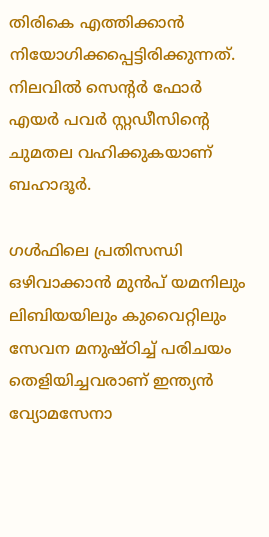തിരികെ എത്തിക്കാന്‍ നിയോഗിക്കപ്പെട്ടിരിക്കുന്നത്.
നിലവില്‍ സെന്റര്‍ ഫോര്‍ എയര്‍ പവര്‍ സ്റ്റഡീസിന്റെ ചുമതല വഹിക്കുകയാണ് ബഹാദൂര്‍.

ഗള്‍ഫിലെ പ്രതിസന്ധി ഒഴിവാക്കാന്‍ മുന്‍പ് യമനിലും ലിബിയയിലും കുവൈറ്റിലും സേവന മനുഷ്ഠിച്ച് പരിചയം തെളിയിച്ചവരാണ് ഇന്ത്യന്‍ വ്യോമസേനാ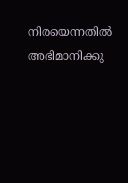നിരയെന്നതില്‍ അഭിമാനിക്കു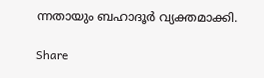ന്നതായും ബഹാദൂര്‍ വ്യക്തമാക്കി.

Share